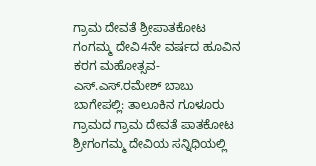ಗ್ರಾಮ ದೇವತೆ ಶ್ರೀಪಾತಕೋಟ ಗಂಗಮ್ಮ ದೇವಿ4ನೇ ವರ್ಷದ ಹೂವಿನ ಕರಗ ಮಹೋತ್ಸವ-ಎಸ್.ಎಸ್.ರಮೇಶ್ ಬಾಬು
ಬಾಗೇಪಲ್ಲಿ: ತಾಲೂಕಿನ ಗೂಳೂರು ಗ್ರಾಮದ ಗ್ರಾಮ ದೇವತೆ ಪಾತಕೋಟ ಶ್ರೀಗಂಗಮ್ಮ ದೇವಿಯ ಸನ್ನಿಧಿಯಲ್ಲಿ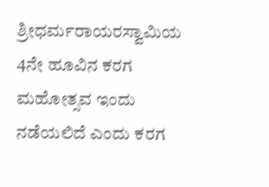ಶ್ರೀಧರ್ಮರಾಯರಸ್ವಾಮಿಯ 4ನೇ ಹೂವಿನ ಕರಗ ಮಹೋತ್ಸವ ಇಂದು ನಡೆಯಲಿದೆ ಎಂದು ಕರಗ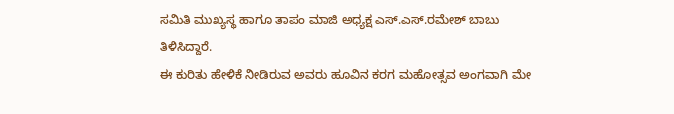ಸಮಿತಿ ಮುಖ್ಯಸ್ಥ ಹಾಗೂ ತಾಪಂ ಮಾಜಿ ಅಧ್ಯಕ್ಷ ಎಸ್.ಎಸ್.ರಮೇಶ್ ಬಾಬು ತಿಳಿಸಿದ್ದಾರೆ.
ಈ ಕುರಿತು ಹೇಳಿಕೆ ನೀಡಿರುವ ಅವರು ಹೂವಿನ ಕರಗ ಮಹೋತ್ಸವ ಅಂಗವಾಗಿ ಮೇ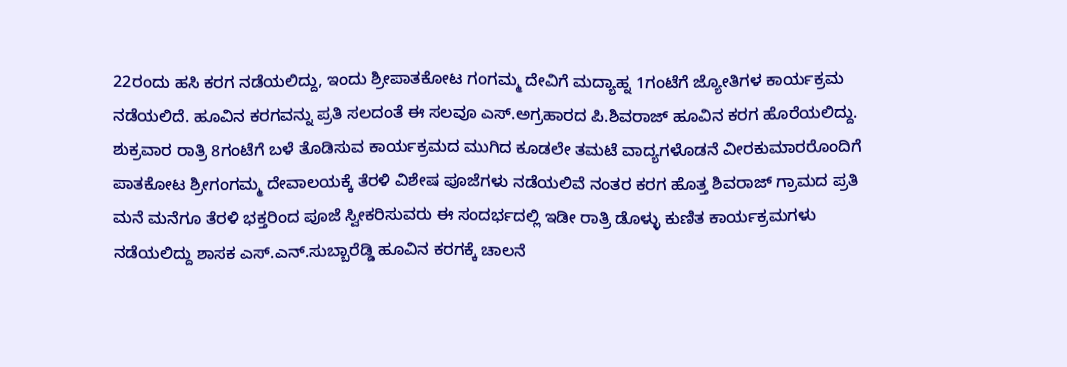22ರಂದು ಹಸಿ ಕರಗ ನಡೆಯಲಿದ್ದು, ಇಂದು ಶ್ರೀಪಾತಕೋಟ ಗಂಗಮ್ಮ ದೇವಿಗೆ ಮದ್ಯಾಹ್ನ 1ಗಂಟೆಗೆ ಜ್ಯೋತಿಗಳ ಕಾರ್ಯಕ್ರಮ ನಡೆಯಲಿದೆ. ಹೂವಿನ ಕರಗವನ್ನು ಪ್ರತಿ ಸಲದಂತೆ ಈ ಸಲವೂ ಎಸ್.ಅಗ್ರಹಾರದ ಪಿ.ಶಿವರಾಜ್ ಹೂವಿನ ಕರಗ ಹೊರೆಯಲಿದ್ದು.
ಶುಕ್ರವಾರ ರಾತ್ರಿ 8ಗಂಟೆಗೆ ಬಳೆ ತೊಡಿಸುವ ಕಾರ್ಯಕ್ರಮದ ಮುಗಿದ ಕೂಡಲೇ ತಮಟೆ ವಾದ್ಯಗಳೊಡನೆ ವೀರಕುಮಾರರೊಂದಿಗೆ ಪಾತಕೋಟ ಶ್ರೀಗಂಗಮ್ಮ ದೇವಾಲಯಕ್ಕೆ ತೆರಳಿ ವಿಶೇಷ ಪೂಜೆಗಳು ನಡೆಯಲಿವೆ ನಂತರ ಕರಗ ಹೊತ್ತ ಶಿವರಾಜ್ ಗ್ರಾಮದ ಪ್ರತಿ ಮನೆ ಮನೆಗೂ ತೆರಳಿ ಭಕ್ತರಿಂದ ಪೂಜೆ ಸ್ವೀಕರಿಸುವರು ಈ ಸಂದರ್ಭದಲ್ಲಿ ಇಡೀ ರಾತ್ರಿ ಡೊಳ್ಳು ಕುಣಿತ ಕಾರ್ಯಕ್ರಮಗಳು ನಡೆಯಲಿದ್ದು ಶಾಸಕ ಎಸ್.ಎನ್.ಸುಬ್ಬಾರೆಡ್ಡಿ ಹೂವಿನ ಕರಗಕ್ಕೆ ಚಾಲನೆ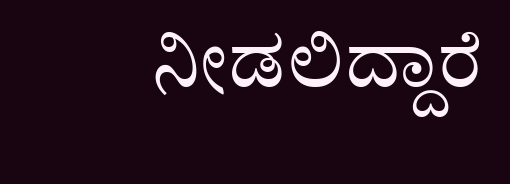ನೀಡಲಿದ್ದಾರೆ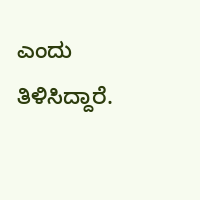ಎಂದು ತಿಳಿಸಿದ್ದಾರೆ.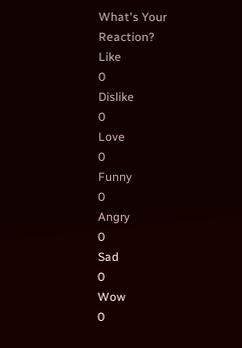What's Your Reaction?
Like
0
Dislike
0
Love
0
Funny
0
Angry
0
Sad
0
Wow
0